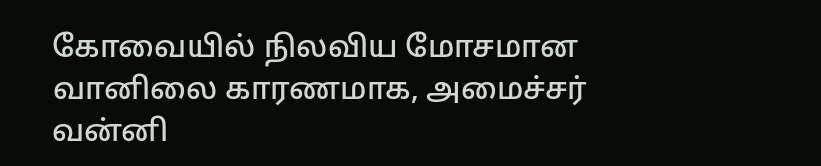கோவையில் நிலவிய மோசமான வானிலை காரணமாக, அமைச்சர் வன்னி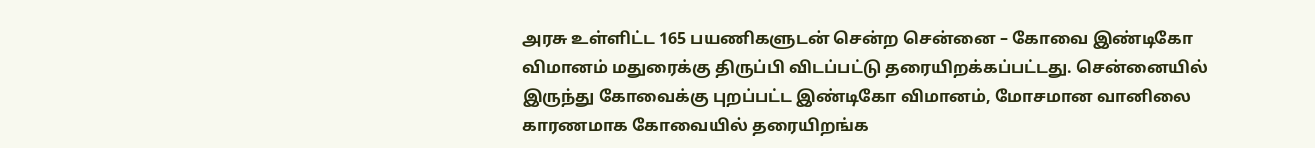அரசு உள்ளிட்ட 165 பயணிகளுடன் சென்ற சென்னை – கோவை இண்டிகோ விமானம் மதுரைக்கு திருப்பி விடப்பட்டு தரையிறக்கப்பட்டது. சென்னையில் இருந்து கோவைக்கு புறப்பட்ட இண்டிகோ விமானம், மோசமான வானிலை காரணமாக கோவையில் தரையிறங்க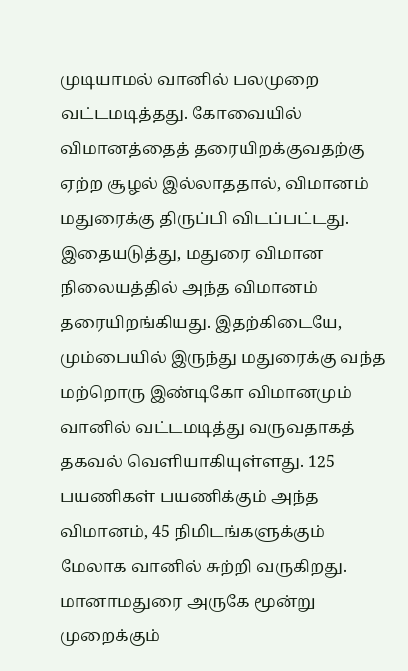முடியாமல் வானில் பலமுறை வட்டமடித்தது. கோவையில் விமானத்தைத் தரையிறக்குவதற்கு ஏற்ற சூழல் இல்லாததால், விமானம் மதுரைக்கு திருப்பி விடப்பட்டது. இதையடுத்து, மதுரை விமான நிலையத்தில் அந்த விமானம் தரையிறங்கியது. இதற்கிடையே, மும்பையில் இருந்து மதுரைக்கு வந்த மற்றொரு இண்டிகோ விமானமும் வானில் வட்டமடித்து வருவதாகத் தகவல் வெளியாகியுள்ளது. 125 பயணிகள் பயணிக்கும் அந்த விமானம், 45 நிமிடங்களுக்கும் மேலாக வானில் சுற்றி வருகிறது. மானாமதுரை அருகே மூன்று முறைக்கும்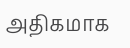அதிகமாக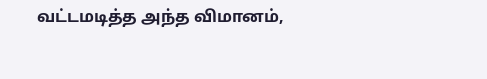வட்டமடித்த அந்த விமானம்,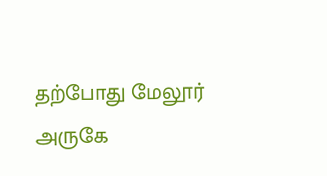தற்போது மேலூர் அருகே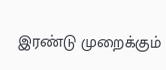இரண்டு முறைக்கும்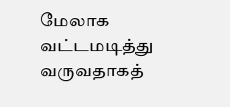மேலாக வட்டமடித்து வருவதாகத்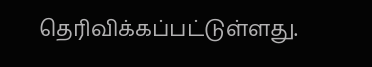தெரிவிக்கப்பட்டுள்ளது.